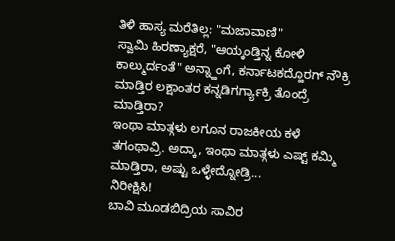ತಿಳಿ ಹಾಸ್ಯ ಮರೆತಿಲ್ಲ: "ಮಜಾವಾಣಿ"
ಸ್ವಾಮಿ ಹಿರಣ್ಯಾಕ್ಷರೆ, "ಆಯ್ಕಂಡ್ತಿನ್ನ ಕೋಳಿ ಕಾಲ್ಮುರ್ದಂತೆ" ಅನ್ನ್ಹಾಂಗೆ, ಕರ್ನಾಟಕದ್ಹೊರಗ್ ನೌಕ್ರಿ ಮಾಡ್ತಿರ ಲಕ್ಷಾಂತರ ಕನ್ನಡಿಗರ್ಗ್ಯಾಕ್ರಿ ತೊಂದ್ರೆ ಮಾಡ್ತಿರಾ?
ಇಂಥಾ ಮಾತ್ಗಳು ಲಗೂನ ರಾಜಕೀಯ ಕಳೆ ತಗಂಥಾವ್ರಿ. ಅದ್ಕಾ, ಇಂಥಾ ಮಾತ್ಗಳು ಎಷ್ಟ್ ಕಮ್ಮಿ ಮಾಡ್ತಿರಾ, ಅಷ್ಟು ಒಳ್ಳೇದ್ನೋಡ್ರಿ...
ನಿರೀಕ್ಷಿಸಿ!
ಬಾವಿ ಮೂಡಬಿದ್ರಿಯ ಸಾವಿರ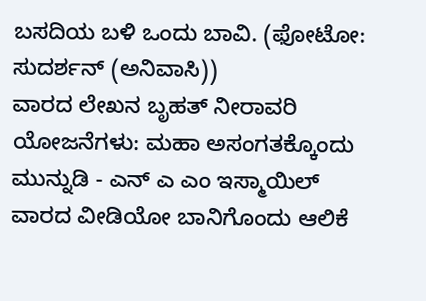ಬಸದಿಯ ಬಳಿ ಒಂದು ಬಾವಿ. (ಫೋಟೋ: ಸುದರ್ಶನ್ (ಅನಿವಾಸಿ))
ವಾರದ ಲೇಖನ ಬೃಹತ್ ನೀರಾವರಿ ಯೋಜನೆಗಳು: ಮಹಾ ಅಸಂಗತಕ್ಕೊಂದು ಮುನ್ನುಡಿ - ಎನ್ ಎ ಎಂ ಇಸ್ಮಾಯಿಲ್
ವಾರದ ವೀಡಿಯೋ ಬಾನಿಗೊಂದು ಆಲಿಕೆ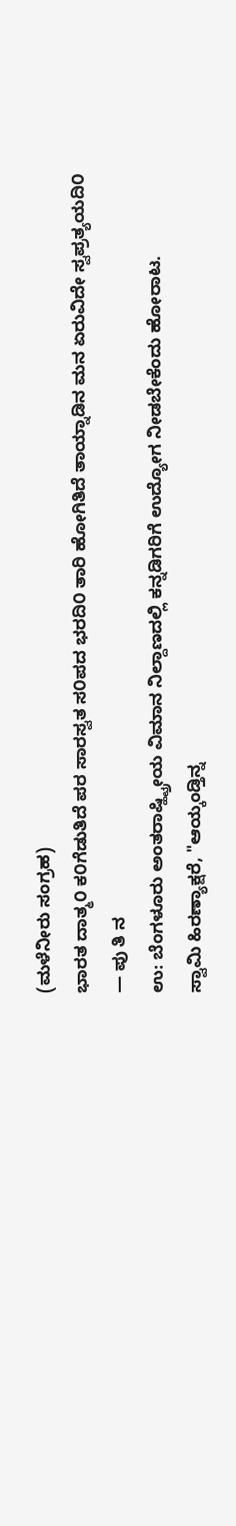(ಮಳೆನೀರು ಸಂಗ್ರಹ)
ಭಾರತ ದಾತ್ಮ೦ ಕ೦ಗೆಡುತಿದೆ ಪರ ಸಾರಸ್ವತ ಸ೦ಪದ ಭರದಿ೦ ತಾರಿ ಹೋಗಿತಿದೆ ತಾಯ್ನಾಡಿನ ಮನ ಏರುವಿದೇ ಸ್ವಪ್ರತ್ಯಯದಿ೦
— ಪು ತಿ ನ
ಉ: ಬೆಂಗಳೂರು ಅಂತರಾಷ್ಹ್ಟ್ರೀಯ ವಿಮಾನ ನಿಲ್ದಾಣದಲ್ಲಿ ಕನ್ನಡಿಗರಿಗೆ ಉದ್ಯೋಗ ನೀಡಬೇಕೆಂದು ಹೋರಾಟ.
ಸ್ವಾಮಿ ಹಿರಣ್ಯಾಕ್ಷರೆ, "ಆಯ್ಕಂಡ್ತಿನ್ನ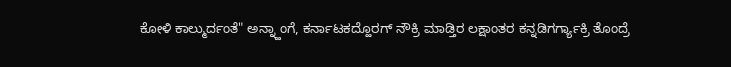ಕೋಳಿ ಕಾಲ್ಮುರ್ದಂತೆ" ಅನ್ನ್ಹಾಂಗೆ, ಕರ್ನಾಟಕದ್ಹೊರಗ್ ನೌಕ್ರಿ ಮಾಡ್ತಿರ ಲಕ್ಷಾಂತರ ಕನ್ನಡಿಗರ್ಗ್ಯಾಕ್ರಿ ತೊಂದ್ರೆ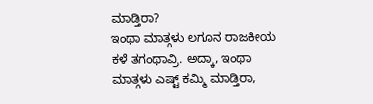ಮಾಡ್ತಿರಾ?
ಇಂಥಾ ಮಾತ್ಗಳು ಲಗೂನ ರಾಜಕೀಯ ಕಳೆ ತಗಂಥಾವ್ರಿ. ಅದ್ಕಾ, ಇಂಥಾ ಮಾತ್ಗಳು ಎಷ್ಟ್ ಕಮ್ಮಿ ಮಾಡ್ತಿರಾ,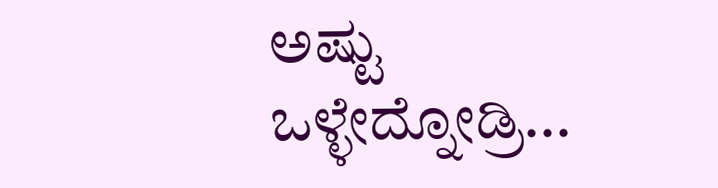ಅಷ್ಟು ಒಳ್ಳೇದ್ನೋಡ್ರಿ...